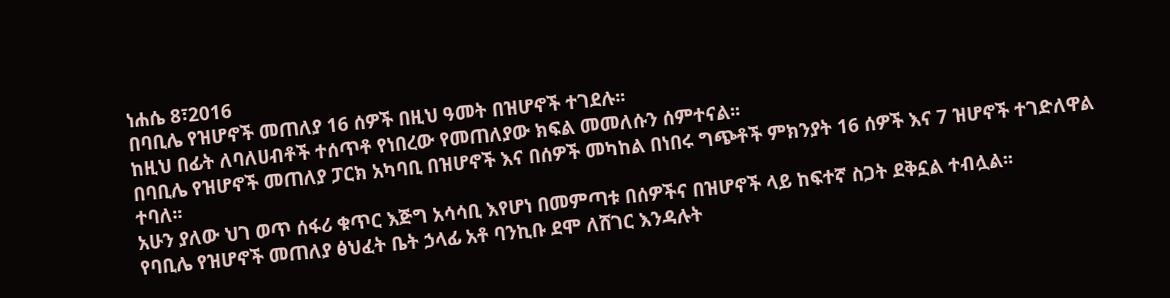ነሐሴ 8፣2016
በባቢሌ የዝሆኖች መጠለያ 16 ሰዎች በዚህ ዓመት በዝሆኖች ተገደሉ፡፡
ከዚህ በፊት ለባለሀብቶች ተሰጥቶ የነበረው የመጠለያው ክፍል መመለሱን ሰምተናል፡፡
በባቢሌ የዝሆኖች መጠለያ ፓርክ አካባቢ በዝሆኖች እና በሰዎች መካከል በነበሩ ግጭቶች ምክንያት 16 ሰዎች እና 7 ዝሆኖች ተገድለዋል ተባለ፡፡
አሁን ያለው ህገ ወጥ ሰፋሪ ቁጥር እጅግ አሳሳቢ እየሆነ በመምጣቱ በሰዎችና በዝሆኖች ላይ ከፍተኛ ስጋት ደቅኗል ተብሏል፡፡
የባቢሌ የዝሆኖች መጠለያ ፅህፈት ቤት ኃላፊ አቶ ባንኪቡ ደሞ ለሸገር እንዳሉት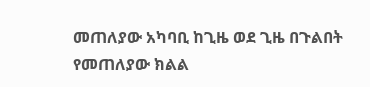መጠለያው አካባቢ ከጊዜ ወደ ጊዜ በጉልበት የመጠለያው ክልል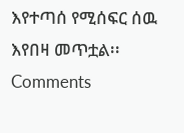እየተጣሰ የሚሰፍር ሰዉ እየበዛ መጥቷል፡፡
Comments